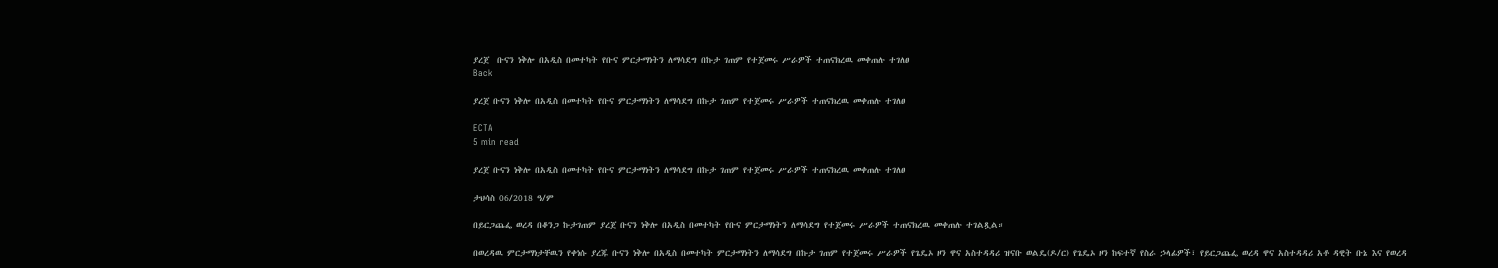ያረጀ  ቡናን ነቅሎ በአዲስ በመተካት የቡና ምርታማነትን ለማሳደግ በኩታ ገጠም የተጀመሩ ሥራዎች ተጠናክረዉ መቀጠሉ ተገለፀ
Back

ያረጀ ቡናን ነቅሎ በአዲስ በመተካት የቡና ምርታማነትን ለማሳደግ በኩታ ገጠም የተጀመሩ ሥራዎች ተጠናክረዉ መቀጠሉ ተገለፀ

ECTA
5 min read

ያረጀ ቡናን ነቅሎ በአዲስ በመተካት የቡና ምርታማነትን ለማሳደግ በኩታ ገጠም የተጀመሩ ሥራዎች ተጠናክረዉ መቀጠሉ ተገለፀ

ታህሳስ 06/2018 ዓ/ም

በይርጋጨፌ ወረዳ በቆንጋ ኩታገጠም ያረጀ ቡናን ነቅሎ በአዲስ በመተካት የቡና ምርታማነትን ለማሳደግ የተጀመሩ ሥራዎች ተጠናክረዉ መቀጠሉ ተገልጿል።

በወረዳዉ ምርታማነታቸዉን የቀነሱ ያረጁ ቡናን ነቅሎ በአዲስ በመተካት ምርታማነትን ለማሳደግ በኩታ ገጠም የተጀመሩ ሥራዎች የጌዴኦ ዞን ዋና አስተዳዳሪ ዝናቡ ወልዴ(ዶ/ር) የጌዴኦ ዞን ከፍተኛ የስራ ኃላፊዎች፣ የይርጋጨፌ ወረዳ ዋና አስተዳዳሪ አቶ ዳዊት ቡኔ እና የወረዳ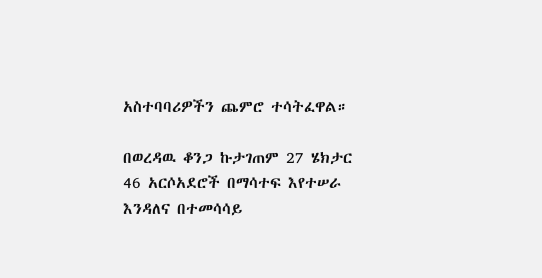አስተባባሪዎችን ጨምሮ ተሳትፈዋል።

በወረዳዉ ቆንጋ ኩታገጠም 27 ሄክታር 46 አርሶአደሮች በማሳተፍ እየተሠራ እንዳለና በተመሳሳይ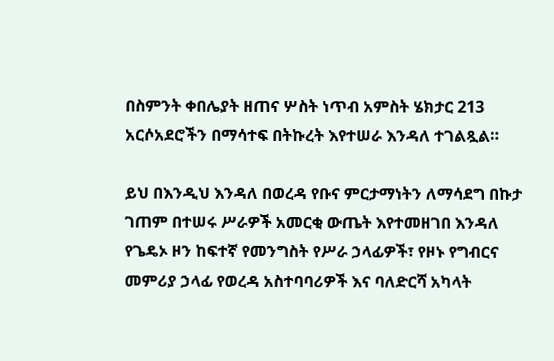በስምንት ቀበሌያት ዘጠና ሦስት ነጥብ አምስት ሄክታር 213 አርሶአደሮችን በማሳተፍ በትኩረት እየተሠራ እንዳለ ተገልጿል።

ይህ በእንዲህ እንዳለ በወረዳ የቡና ምርታማነትን ለማሳደግ በኩታ ገጠም በተሠሩ ሥራዎች አመርቂ ውጤት እየተመዘገበ እንዳለ የጌዴኦ ዞን ከፍተኛ የመንግስት የሥራ ኃላፊዎች፣ የዞኑ የግብርና መምሪያ ኃላፊ የወረዳ አስተባባሪዎች እና ባለድርሻ አካላት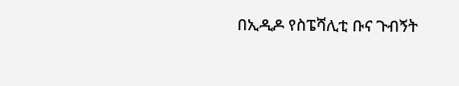በኢዲዶ የስፔሻሊቲ ቡና ጉብኝት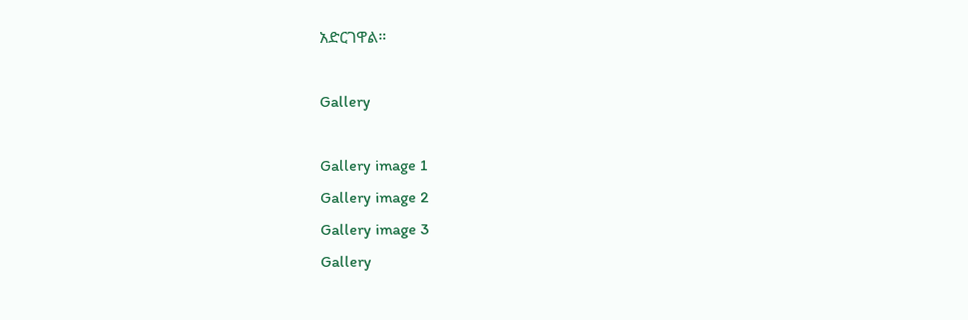አድርገዋል።

Gallery

Gallery image 1
Gallery image 2
Gallery image 3
Gallery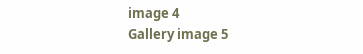image 4
Gallery image 5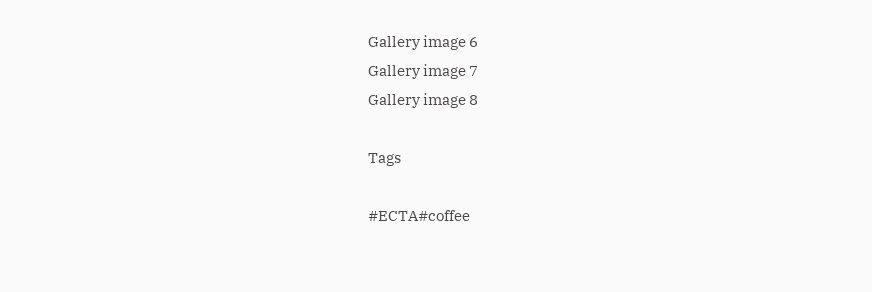Gallery image 6
Gallery image 7
Gallery image 8

Tags

#ECTA#coffee